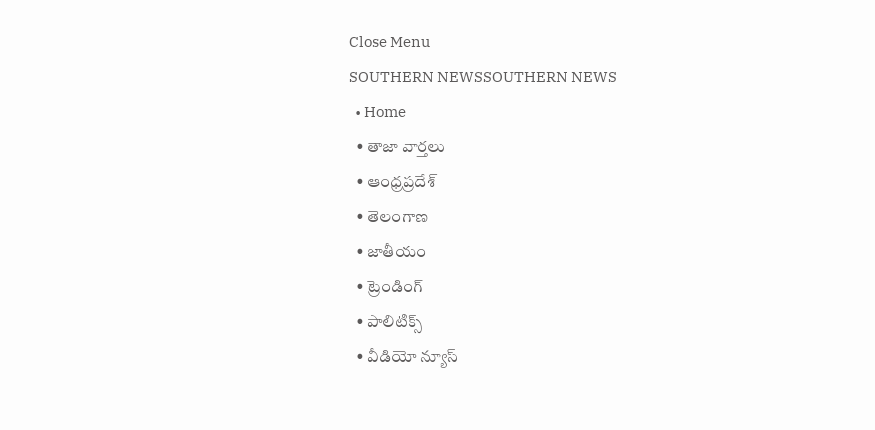Close Menu
SOUTHERN NEWSSOUTHERN NEWS
  • Home
  • తాజా వార్తలు
  • ఆంధ్రప్రదేశ్
  • తెలంగాణ
  • జాతీయం
  • ట్రెండింగ్
  • పాలిటిక్స్
  • వీడియో న్యూస్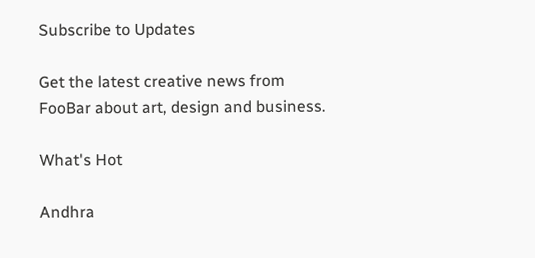Subscribe to Updates

Get the latest creative news from FooBar about art, design and business.

What's Hot

Andhra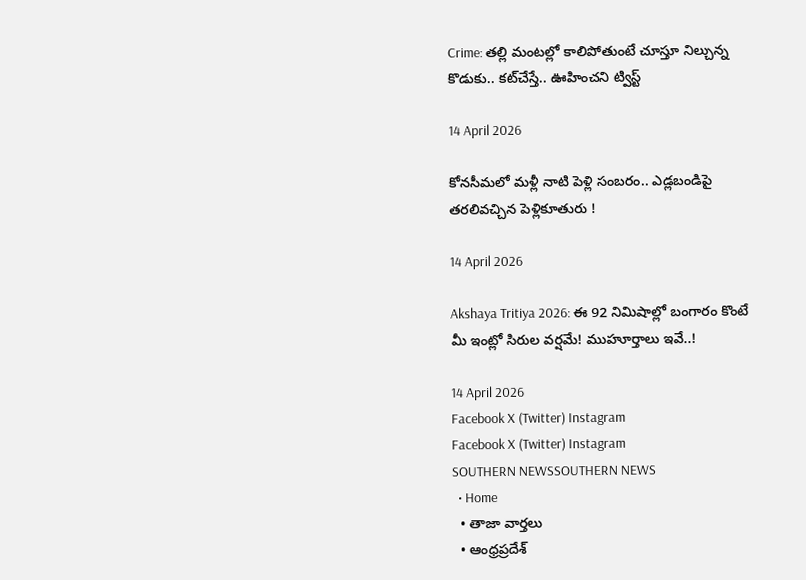Crime: తల్లి మంటల్లో కాలిపోతుంటే చూస్తూ నిల్చున్న కొడుకు.. కట్‌చేస్తే.. ఊహించని ట్విస్ట్

14 April 2026

కోనసీమలో మళ్లీ నాటి పెళ్లి సంబరం.. ఎడ్లబండిపై తరలివచ్చిన పెళ్లికూతురు !

14 April 2026

Akshaya Tritiya 2026: ఈ 92 నిమిషాల్లో బంగారం కొంటే మీ ఇంట్లో సిరుల వర్షమే! ముహూర్తాలు ఇవే..!

14 April 2026
Facebook X (Twitter) Instagram
Facebook X (Twitter) Instagram
SOUTHERN NEWSSOUTHERN NEWS
  • Home
  • తాజా వార్తలు
  • ఆంధ్రప్రదేశ్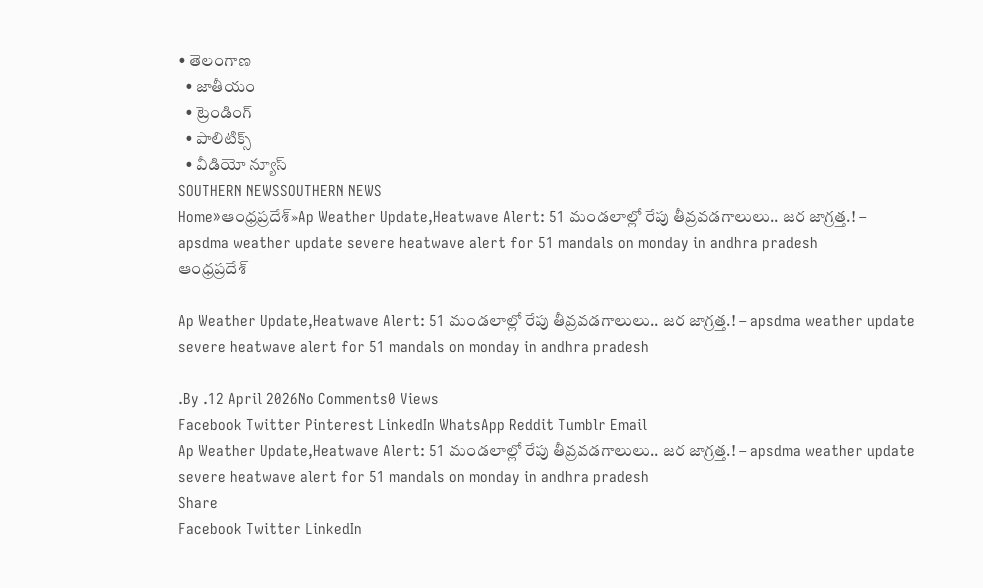• తెలంగాణ
  • జాతీయం
  • ట్రెండింగ్
  • పాలిటిక్స్
  • వీడియో న్యూస్
SOUTHERN NEWSSOUTHERN NEWS
Home»ఆంధ్రప్రదేశ్»Ap Weather Update,Heatwave Alert: 51 మండలాల్లో రేపు తీవ్రవడగాలులు.. జర జాగ్రత్త.! – apsdma weather update severe heatwave alert for 51 mandals on monday in andhra pradesh
ఆంధ్రప్రదేశ్

Ap Weather Update,Heatwave Alert: 51 మండలాల్లో రేపు తీవ్రవడగాలులు.. జర జాగ్రత్త.! – apsdma weather update severe heatwave alert for 51 mandals on monday in andhra pradesh

.By .12 April 2026No Comments0 Views
Facebook Twitter Pinterest LinkedIn WhatsApp Reddit Tumblr Email
Ap Weather Update,Heatwave Alert: 51 మండలాల్లో రేపు తీవ్రవడగాలులు.. జర జాగ్రత్త.! – apsdma weather update severe heatwave alert for 51 mandals on monday in andhra pradesh
Share
Facebook Twitter LinkedIn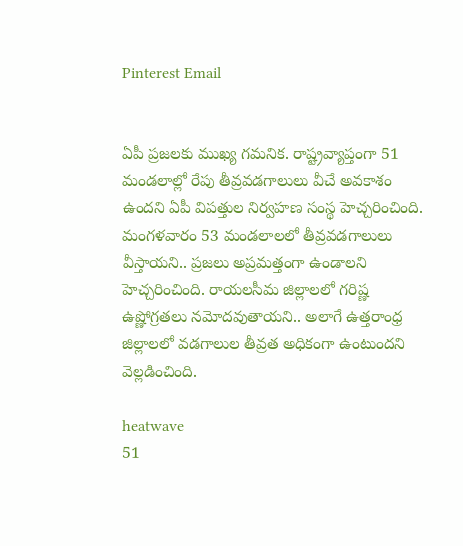Pinterest Email


ఏపీ ప్రజలకు ముఖ్య గమనిక. రాష్ట్రవ్యాప్తంగా 51 మండలాల్లో రేపు తీవ్రవడగాలులు వీచే అవకాశం ఉందని ఏపీ విపత్తుల నిర్వహణ సంస్థ హెచ్చరించింది. మంగళవారం 53 మండలాలలో తీవ్రవడగాలులు వీస్తాయని.. ప్రజలు అప్రమత్తంగా ఉండాలని హెచ్చరించింది. రాయలసీమ జిల్లాలలో గరిష్ణ ఉష్ణోగ్రతలు నమోదవుతాయని.. అలాగే ఉత్తరాంధ్ర జిల్లాలలో వడగాలుల తీవ్రత అధికంగా ఉంటుందని వెల్లడించింది.

heatwave
51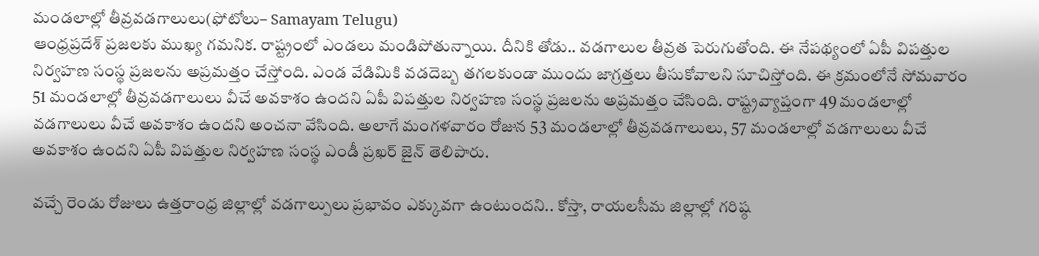మండలాల్లో తీవ్రవడగాలులు(ఫోటోలు– Samayam Telugu)
ఆంధ్రప్రదేశ్ ప్రజలకు ముఖ్య గమనిక. రాష్ట్రంలో ఎండలు మండిపోతున్నాయి. దీనికి తోడు.. వడగాలుల తీవ్రత పెరుగుతోంది. ఈ నేపథ్యంలో ఏపీ విపత్తుల నిర్వహణ సంస్థ ప్రజలను అప్రమత్తం చేస్తోంది. ఎండ వేడిమికి వడదెబ్బ తగలకుండా ముందు జాగ్రత్తలు తీసుకోవాలని సూచిస్తోంది. ఈ క్రమంలోనే సోమవారం 51 మండలాల్లో తీవ్రవడగాలులు వీచే అవకాశం ఉందని ఏపీ విపత్తుల నిర్వహణ సంస్థ ప్రజలను అప్రమత్తం చేసింది. రాష్ట్రవ్యాప్తంగా 49 మండలాల్లో వడగాలులు వీచే అవకాశం ఉందని అంచనా వేసింది. అలాగే మంగళవారం రోజున 53 మండలాల్లో తీవ్రవడగాలులు, 57 మండలాల్లో వడగాలులు వీచే అవకాశం ఉందని ఏపీ విపత్తుల నిర్వహణ సంస్థ ఎండీ ప్రఖర్ జైన్ తెలిపారు.

వచ్చే రెండు రోజులు ఉత్తరాంధ్ర జిల్లాల్లో వడగాల్పులు ప్రభావం ఎక్కువగా ఉంటుందని.. కోస్తా, రాయలసీమ జిల్లాల్లో గరిష్ఠ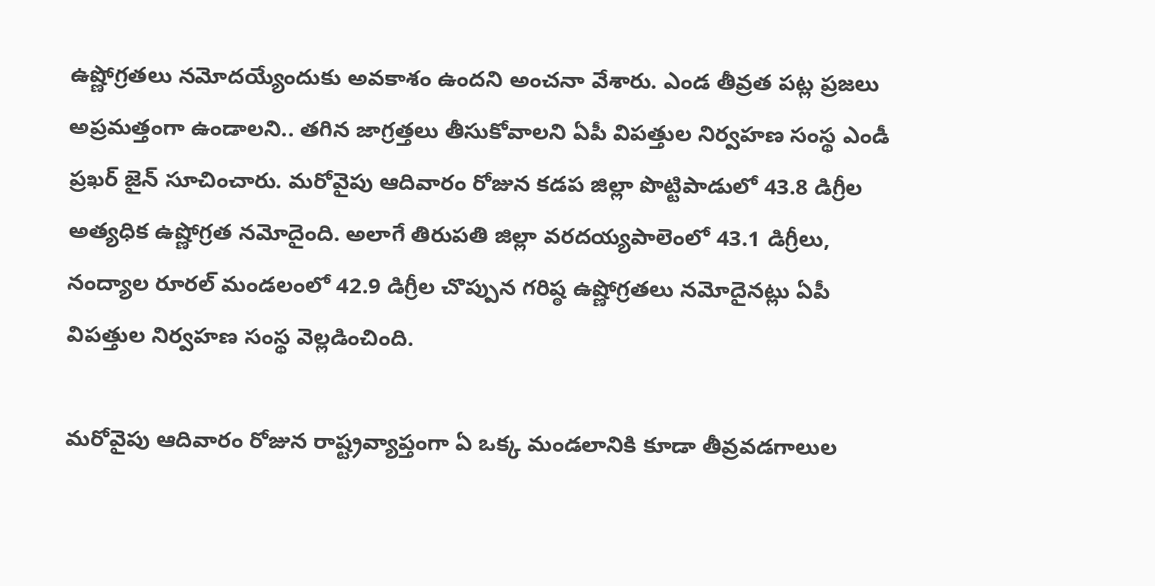ఉష్ణోగ్రతలు నమోదయ్యేందుకు అవకాశం ఉందని అంచనా వేశారు. ఎండ తీవ్రత పట్ల ప్రజలు అప్రమత్తంగా ఉండాలని.. తగిన జాగ్రత్తలు తీసుకోవాలని ఏపీ విపత్తుల నిర్వహణ సంస్థ ఎండీ ప్రఖర్ జైన్ సూచించారు. మరోవైపు ఆదివారం రోజున కడప జిల్లా పొట్టిపాడులో 43.8 డిగ్రీల అత్యధిక ఉష్ణోగ్రత నమోదైంది. అలాగే తిరుపతి జిల్లా వరదయ్యపాలెంలో 43.1 డిగ్రీలు, నంద్యాల రూరల్ మండలంలో 42.9 డిగ్రీల చొప్పున గరిష్ఠ ఉష్ణోగ్రతలు నమోదైనట్లు ఏపీ విపత్తుల నిర్వహణ సంస్థ వెల్లడించింది.

మరోవైపు ఆదివారం రోజున రాష్ట్రవ్యాప్తంగా ఏ ఒక్క మండలానికి కూడా తీవ్రవడగాలుల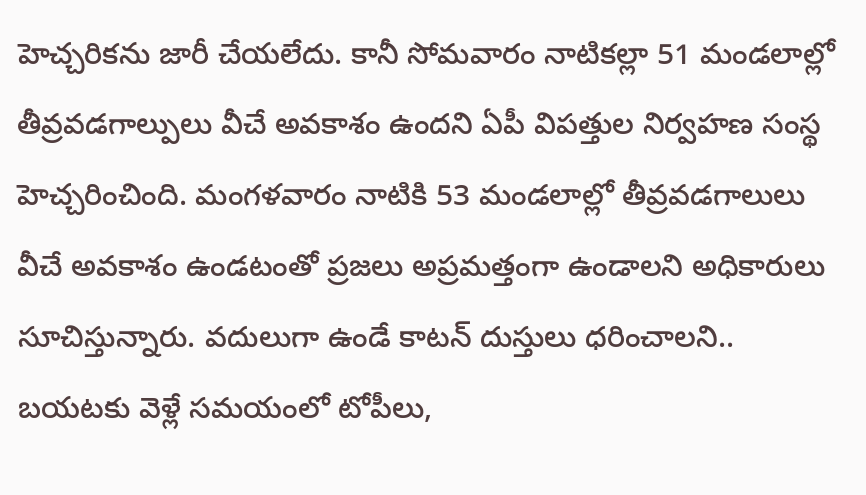హెచ్చరికను జారీ చేయలేదు. కానీ సోమవారం నాటికల్లా 51 మండలాల్లో తీవ్రవడగాల్పులు వీచే అవకాశం ఉందని ఏపీ విపత్తుల నిర్వహణ సంస్థ హెచ్చరించింది. మంగళవారం నాటికి 53 మండలాల్లో తీవ్రవడగాలులు వీచే అవకాశం ఉండటంతో ప్రజలు అప్రమత్తంగా ఉండాలని అధికారులు సూచిస్తున్నారు. వదులుగా ఉండే కాటన్ దుస్తులు ధరించాలని.. బయటకు వెళ్లే సమయంలో టోపీలు,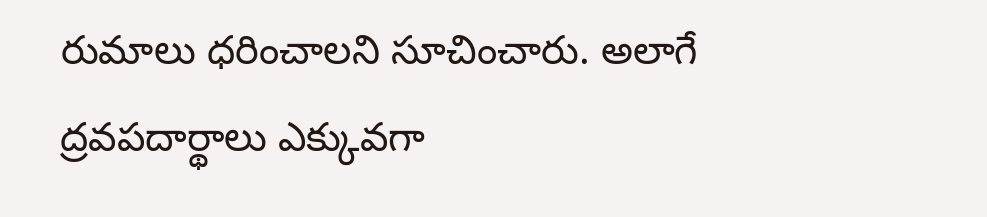రుమాలు ధరించాలని సూచించారు. అలాగే ద్రవపదార్థాలు ఎక్కువగా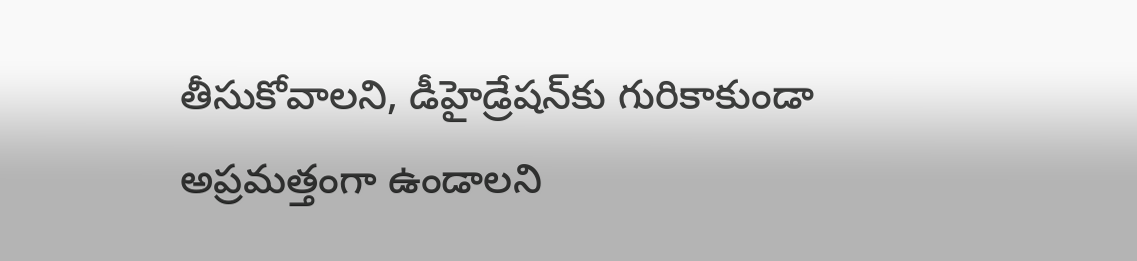తీసుకోవాలని, డీహైడ్రేషన్‌కు గురికాకుండా అప్రమత్తంగా ఉండాలని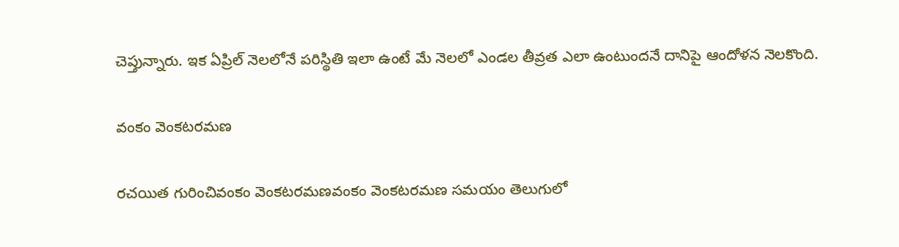చెప్తున్నారు. ఇక ఏప్రిల్ నెలలోనే పరిస్థితి ఇలా ఉంటే మే నెలలో ఎండల తీవ్రత ఎలా ఉంటుందనే దానిపై ఆందోళన నెలకొంది.

వంకం వెంకటరమణ

రచయిత గురించివంకం వెంకటరమణవంకం వెంకటరమణ సమయం తెలుగులో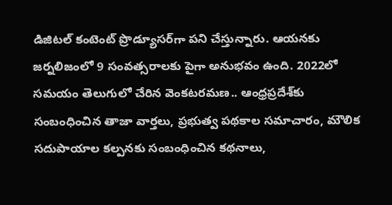డిజిటల్ కంటెంట్ ప్రొడ్యూసర్‌గా పని చేస్తున్నారు. ఆయనకు జర్నలిజంలో 9 సంవత్సరాలకు పైగా అనుభవం ఉంది. 2022లో సమయం తెలుగులో చేరిన వెంకటరమణ.. ఆంధ్రప్రదేశ్‌కు సంబంధించిన తాజా వార్తలు, ప్రభుత్వ పథకాల సమాచారం, మౌలిక సదుపాయాల కల్పనకు సంబంధించిన కథనాలు,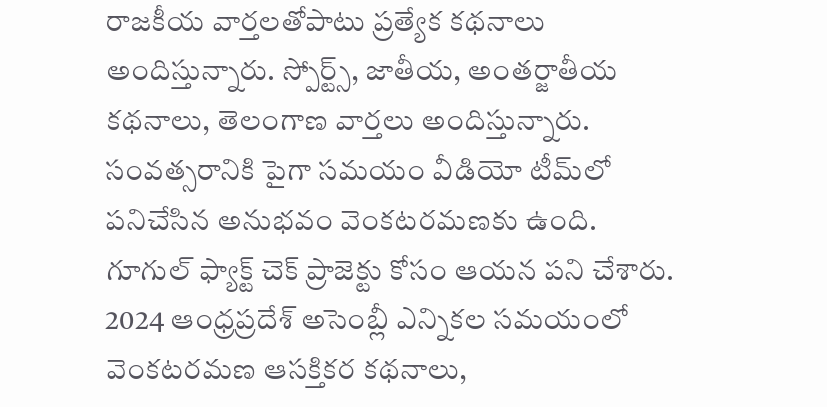రాజకీయ వార్తలతోపాటు ప్రత్యేక కథనాలు అందిస్తున్నారు. స్పోర్ట్స్, జాతీయ, అంతర్జాతీయ కథనాలు, తెలంగాణ వార్తలు అందిస్తున్నారు. సంవత్సరానికి పైగా సమయం వీడియో టీమ్‌లో పనిచేసిన అనుభవం వెంకటరమణకు ఉంది. గూగుల్ ఫ్యాక్ట్ చెక్ ప్రాజెక్టు కోసం ఆయన పని చేశారు. 2024 ఆంధ్రప్రదేశ్ అసెంబ్లీ ఎన్నికల సమయంలో వెంకటరమణ ఆసక్తికర కథనాలు,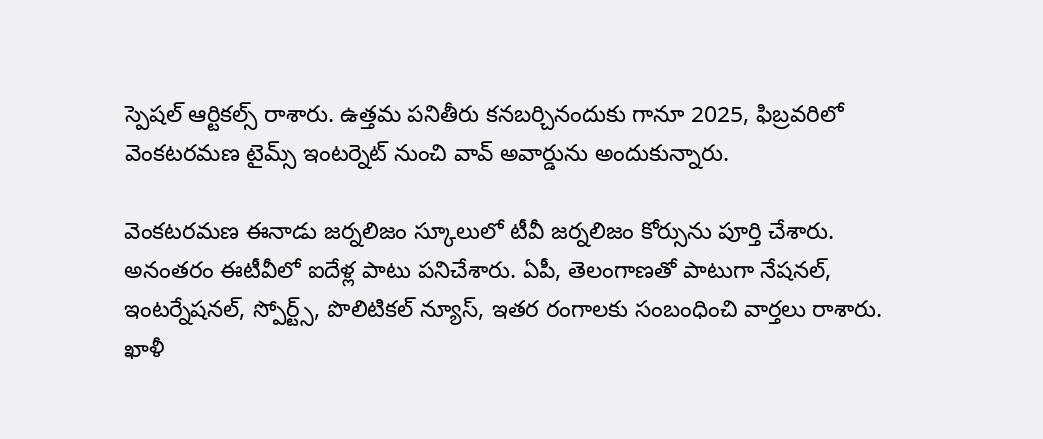స్పెషల్ ఆర్టికల్స్ రాశారు. ఉత్తమ పనితీరు కనబర్చినందుకు గానూ 2025, ఫిబ్రవరిలో వెంకటరమణ టైమ్స్ ఇంటర్నెట్ నుంచి వావ్ అవార్డును అందుకున్నారు.

వెంకటరమణ ఈనాడు జర్నలిజం స్కూలులో టీవీ జర్నలిజం కోర్సును పూర్తి చేశారు. అనంతరం ఈటీవీలో ఐదేళ్ల పాటు పనిచేశారు. ఏపీ, తెలంగాణతో పాటుగా నేషనల్, ఇంటర్నేషనల్, స్పోర్ట్స్, పొలిటికల్ న్యూస్, ఇతర రంగాలకు సంబంధించి వార్తలు రాశారు. ఖాళీ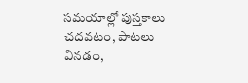సమయాల్లో పుస్తకాలు చదవటం, పాటలు వినడం,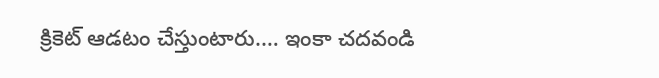క్రికెట్ ఆడటం చేస్తుంటారు.… ఇంకా చదవండి